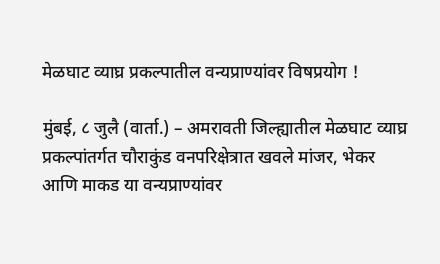मेळघाट व्याघ्र प्रकल्पातील वन्यप्राण्यांवर विषप्रयोग !

मुंबई, ८ जुलै (वार्ता.) – अमरावती जिल्ह्यातील मेळघाट व्याघ्र प्रकल्पांतर्गत चौराकुंड वनपरिक्षेत्रात खवले मांजर, भेकर आणि माकड या वन्यप्राण्यांवर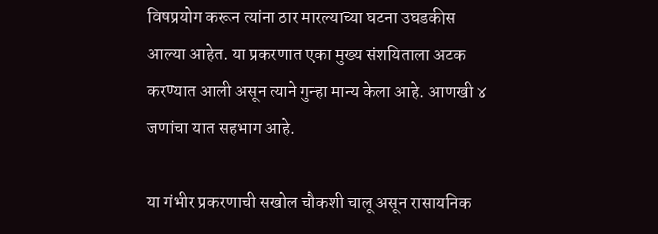विषप्रयोग करून त्यांना ठार मारल्याच्या घटना उघडकीस आल्या आहेत. या प्रकरणात एका मुख्य संशयिताला अटक करण्यात आली असून त्याने गुन्हा मान्य केला आहे. आणखी ४ जणांचा यात सहभाग आहे.

या गंभीर प्रकरणाची सखोल चौकशी चालू असून रासायनिक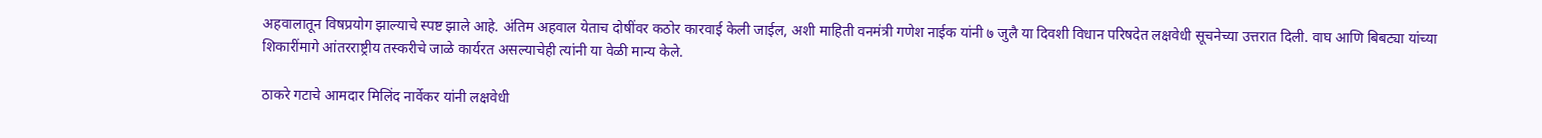अहवालातून विषप्रयोग झाल्याचे स्पष्ट झाले आहे. अंतिम अहवाल येताच दोषींवर कठोर कारवाई केली जाईल, अशी माहिती वनमंत्री गणेश नाईक यांनी ७ जुलै या दिवशी विधान परिषदेत लक्षवेधी सूचनेच्या उत्तरात दिली. वाघ आणि बिबट्या यांच्या शिकारींमागे आंतरराष्ट्रीय तस्करीचे जाळे कार्यरत असल्याचेही त्यांनी या वेळी मान्य केले.

ठाकरे गटाचे आमदार मिलिंद नार्वेकर यांनी लक्षवेधी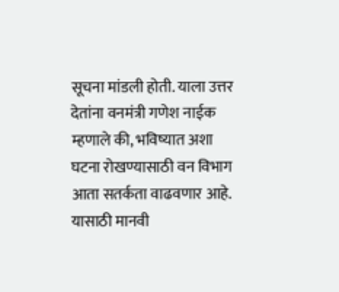सूचना मांडली होती. याला उत्तर देतांना वनमंत्री गणेश नाईक म्हणाले की, भविष्यात अशा घटना रोखण्यासाठी वन विभाग आता सतर्कता वाढवणार आहे. यासाठी मानवी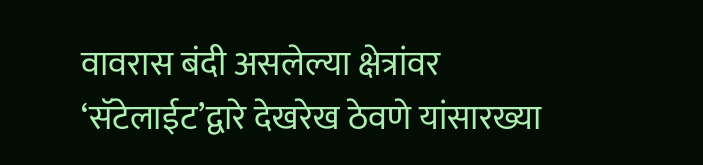वावरास बंदी असलेल्या क्षेत्रांवर ‘सॅटेलाईट’द्वारे देखरेख ठेवणे यांसारख्या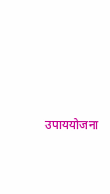उपाययोजना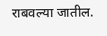राबवल्या जातील.